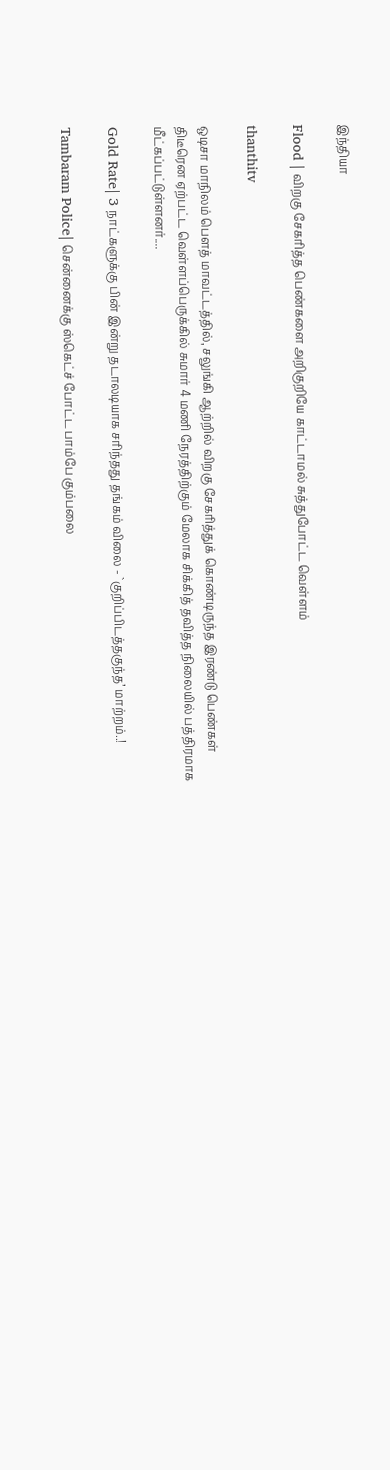இந்தியா

Flood | விறகு சேகரித்த பெண்களை அறிகுறியே காட்டாமல் சுத்துபோட்ட வெள்ளம்

thanthitv

ஒடிசா மாநிலம் பௌத் மாவட்டத்தில், சலுங்கி ஆற்றில் விறகு சேகரித்துக் கொண்டிருந்த இரண்டு பெண்கள் திடீரென ஏற்பட்ட வெள்ளப்பெருக்கில் சுமார் 4 மணி நேரத்திற்கும் மேலாக சிக்கித் தவித்த நிலையில் பத்திரமாக மீட்கப்பட்டுள்ளனர்....

Gold Rate| 3 நாட்களுக்கு பின் இன்று தடாலடியாக சரிந்தது தங்கம் விலை - `குறிப்பிடத்தகுந்த’ மாற்றம்..!

Tambaram Police| சென்னைக்கு ஸ்கெட்ச் போட்ட பாம்பே கும்பலை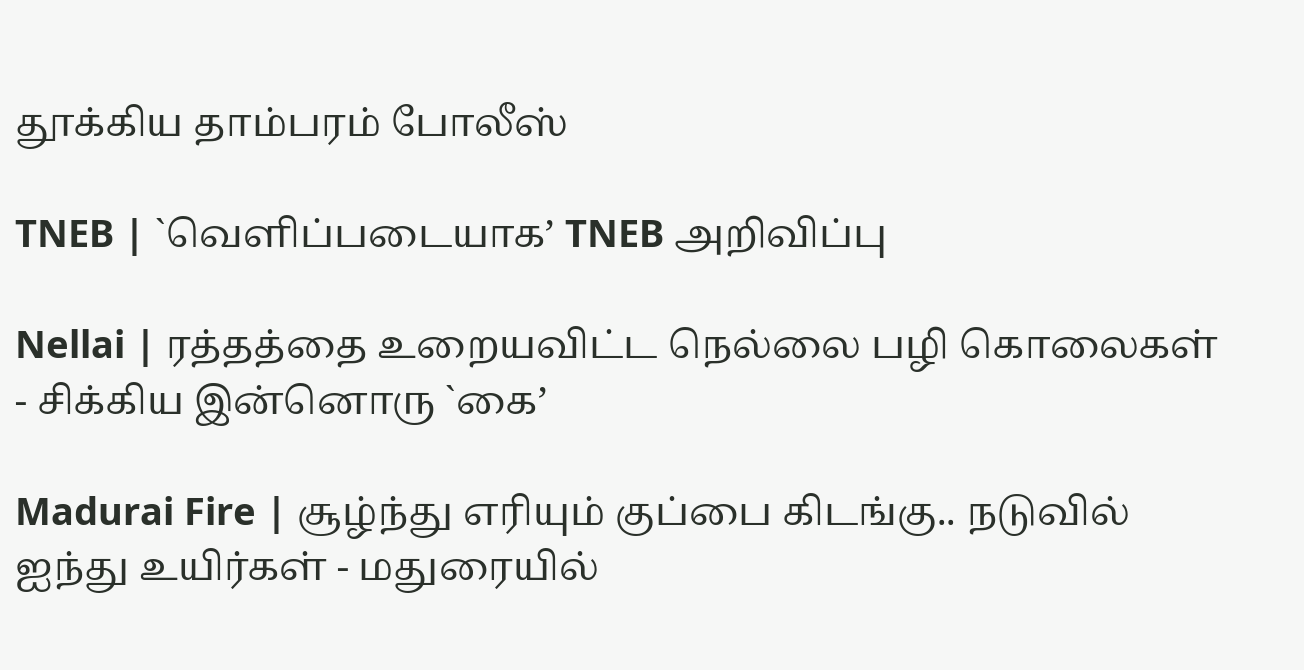தூக்கிய தாம்பரம் போலீஸ்

TNEB | `வெளிப்படையாக’ TNEB அறிவிப்பு

Nellai | ரத்தத்தை உறையவிட்ட நெல்லை பழி கொலைகள் - சிக்கிய இன்னொரு `கை’

Madurai Fire | சூழ்ந்து எரியும் குப்பை கிடங்கு.. நடுவில் ஐந்து உயிர்கள் - மதுரையில்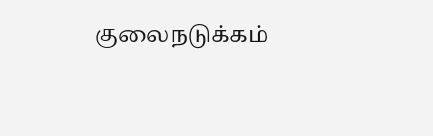குலைநடுக்கம்